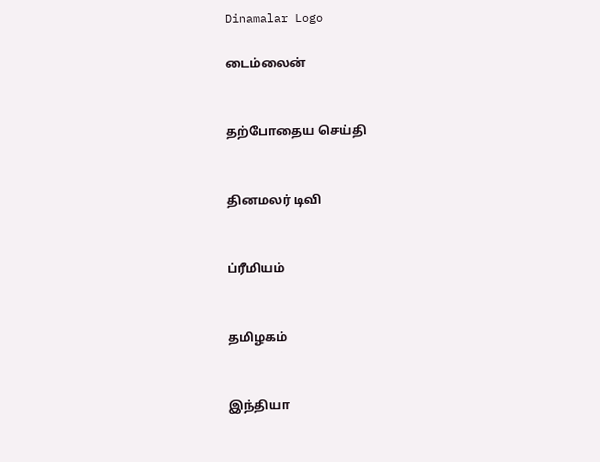Dinamalar Logo

டைம்லைன்


தற்போதைய செய்தி


தினமலர் டிவி


ப்ரீமியம்


தமிழகம்


இந்தியா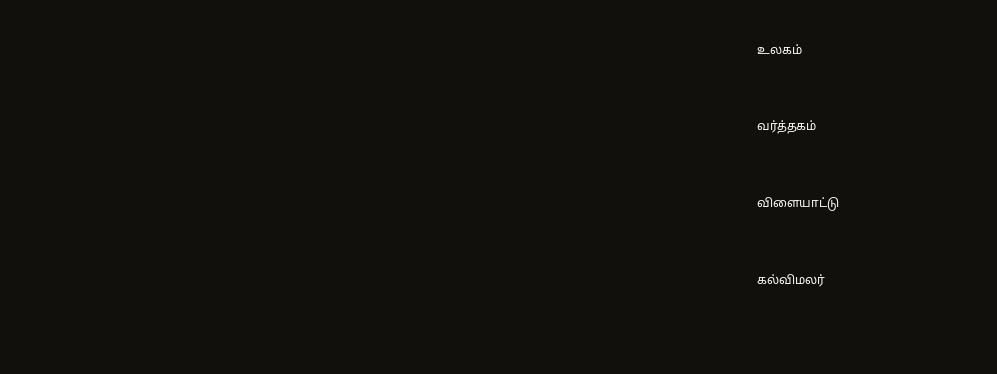உலகம்


வர்த்தகம்


விளையாட்டு


கல்விமலர்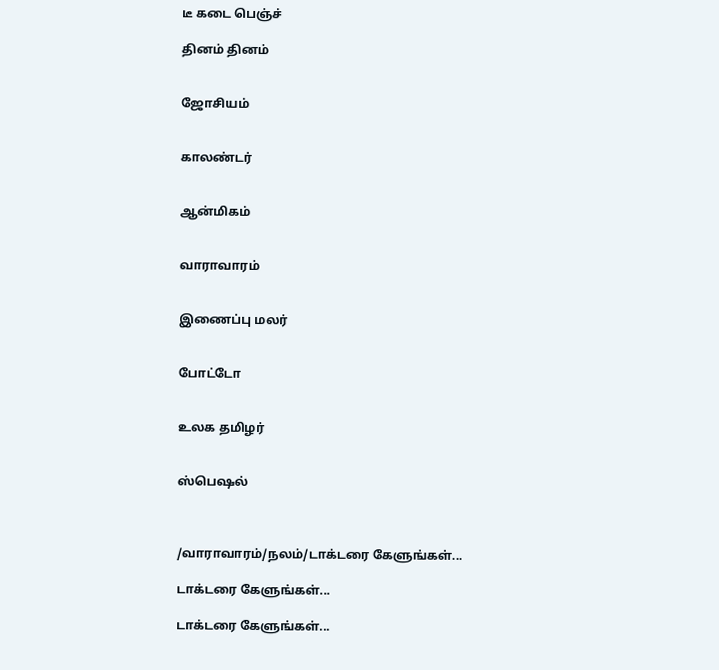டீ கடை பெஞ்ச்

தினம் தினம்


ஜோசியம்


காலண்டர்


ஆன்மிகம்


வாராவாரம்


இணைப்பு மலர்


போட்டோ


உலக தமிழர்


ஸ்பெஷல்



/வாராவாரம்/நலம்/டாக்டரை கேளுங்கள்...

டாக்டரை கேளுங்கள்...

டாக்டரை கேளுங்கள்...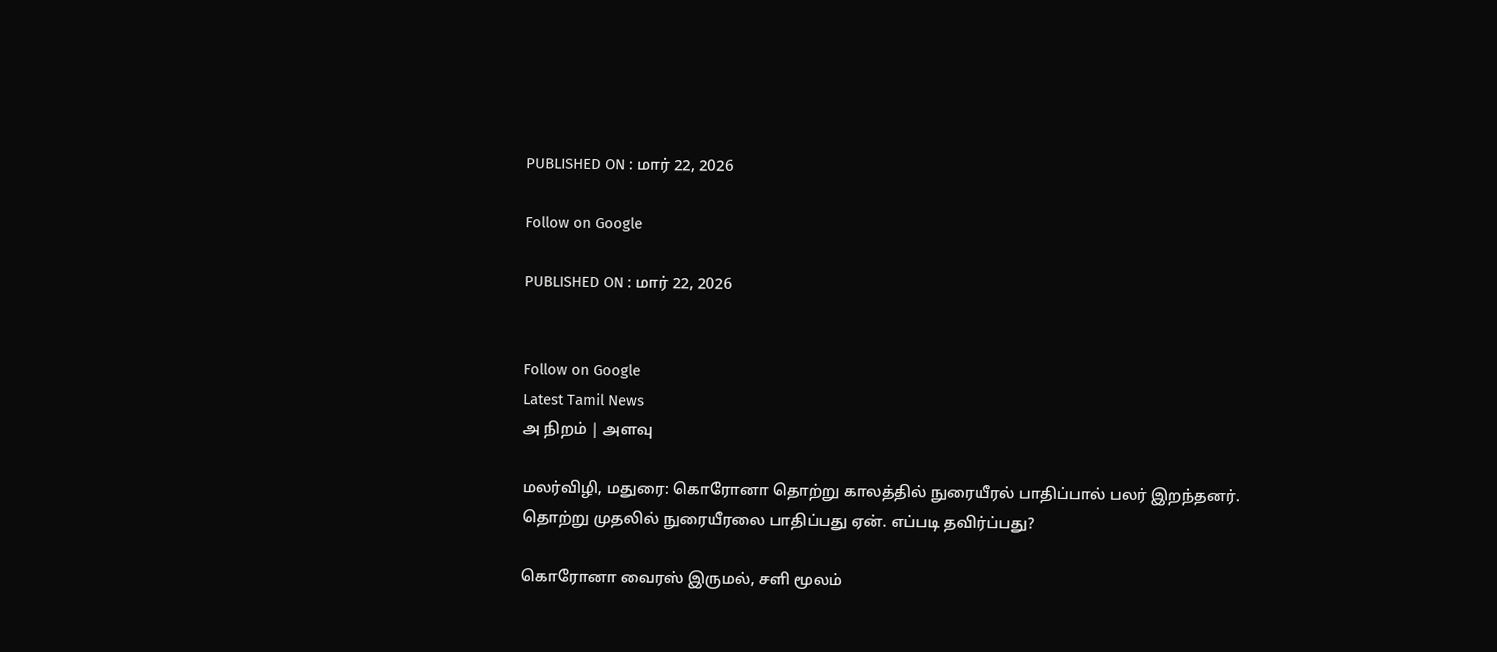PUBLISHED ON : மார் 22, 2026

Follow on Google

PUBLISHED ON : மார் 22, 2026


Follow on Google
Latest Tamil News
அ நிறம் | அளவு

மலர்விழி, மதுரை: கொரோனா தொற்று காலத்தில் நுரையீரல் பாதிப்பால் பலர் இறந்தனர். தொற்று முதலில் நுரையீரலை பாதிப்பது ஏன். எப்படி தவிர்ப்பது?

கொரோனா வைரஸ் இருமல், சளி மூலம்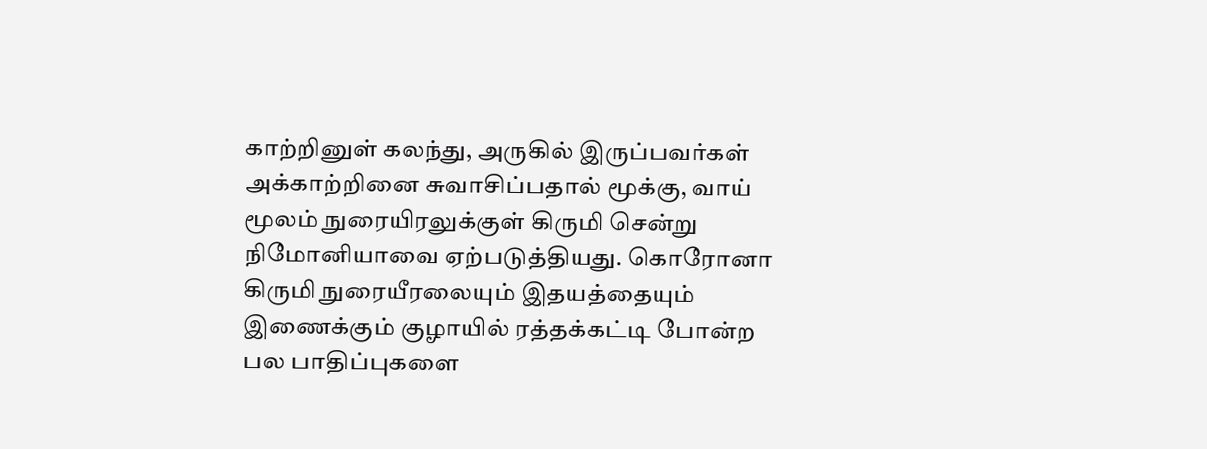காற்றினுள் கலந்து, அருகில் இருப்பவர்கள் அக்காற்றினை சுவாசிப்பதால் மூக்கு, வாய் மூலம் நுரையிரலுக்குள் கிருமி சென்று நிமோனியாவை ஏற்படுத்தியது. கொரோனா கிருமி நுரையீரலையும் இதயத்தையும் இணைக்கும் குழாயில் ரத்தக்கட்டி போன்ற பல பாதிப்புகளை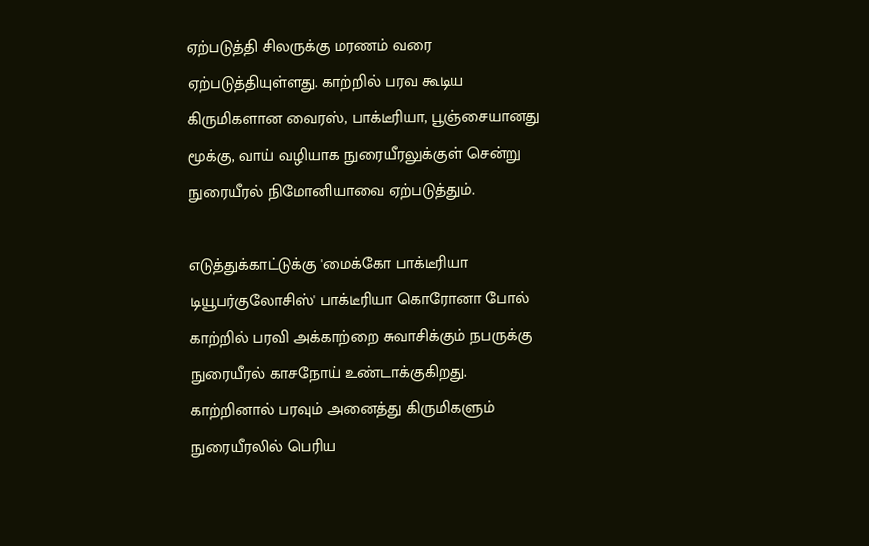ஏற்படுத்தி சிலருக்கு மரணம் வரை ஏற்படுத்தியுள்ளது. காற்றில் பரவ கூடிய கிருமிகளான வைரஸ், பாக்டீரியா, பூஞ்சையானது மூக்கு, வாய் வழியாக நுரையீரலுக்குள் சென்று நுரையீரல் நிமோனியாவை ஏற்படுத்தும்.

எடுத்துக்காட்டுக்கு 'மைக்கோ பாக்டீரியா டியூபர்குலோசிஸ்' பாக்டீரியா கொரோனா போல் காற்றில் பரவி அக்காற்றை சுவாசிக்கும் நபருக்கு நுரையீரல் காசநோய் உண்டாக்குகிறது. காற்றினால் பரவும் அனைத்து கிருமிகளும் நுரையீரலில் பெரிய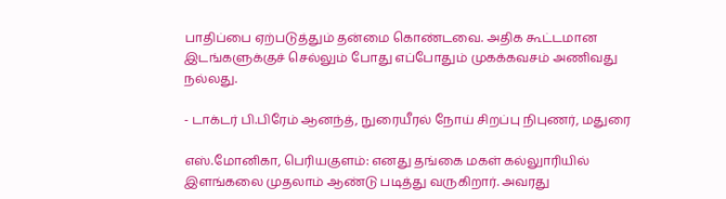பாதிப்பை ஏற்படுத்தும் தன்மை கொண்டவை. அதிக கூட்டமான இடங்களுக்குச் செல்லும் போது எப்போதும் முகக்கவசம் அணிவது நல்லது.

- டாக்டர் பி.பிரேம் ஆனந்த், நுரையீரல் நோய் சிறப்பு நிபுணர், மதுரை

எஸ்.மோனிகா, பெரியகுளம்: எனது தங்கை மகள் கல்லுாரியில் இளங்கலை முதலாம் ஆண்டு படித்து வருகிறார். அவரது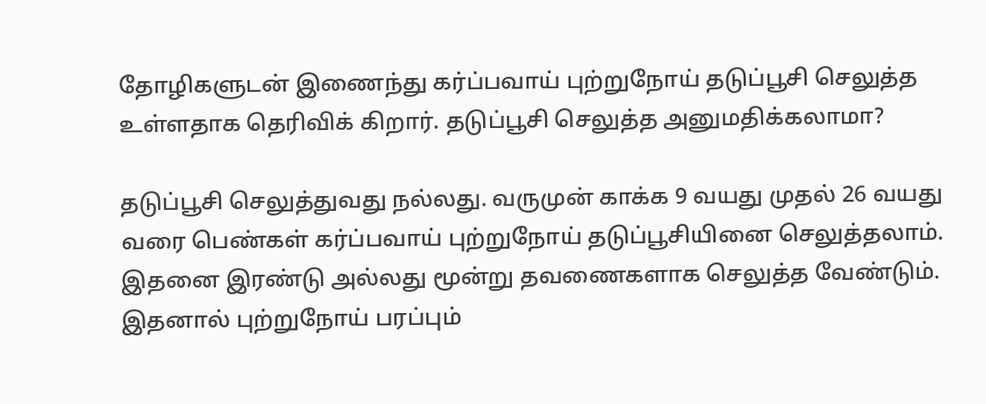தோழிகளுடன் இணைந்து கர்ப்பவாய் புற்றுநோய் தடுப்பூசி செலுத்த உள்ளதாக தெரிவிக் கிறார். தடுப்பூசி செலுத்த அனுமதிக்கலாமா?

தடுப்பூசி செலுத்துவது நல்லது. வருமுன் காக்க 9 வயது முதல் 26 வயது வரை பெண்கள் கர்ப்பவாய் புற்றுநோய் தடுப்பூசியினை செலுத்தலாம். இதனை இரண்டு அல்லது மூன்று தவணைகளாக செலுத்த வேண்டும். இதனால் புற்றுநோய் பரப்பும்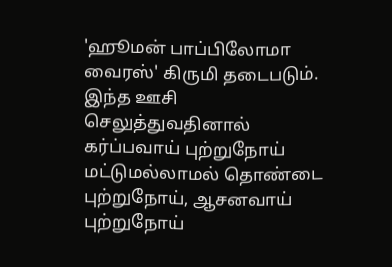'ஹூமன் பாப்பிலோமா வைரஸ்' கிருமி தடைபடும். இந்த ஊசி செலுத்துவதினால் கர்ப்பவாய் புற்றுநோய் மட்டுமல்லாமல் தொண்டை புற்றுநோய், ஆசனவாய் புற்றுநோய்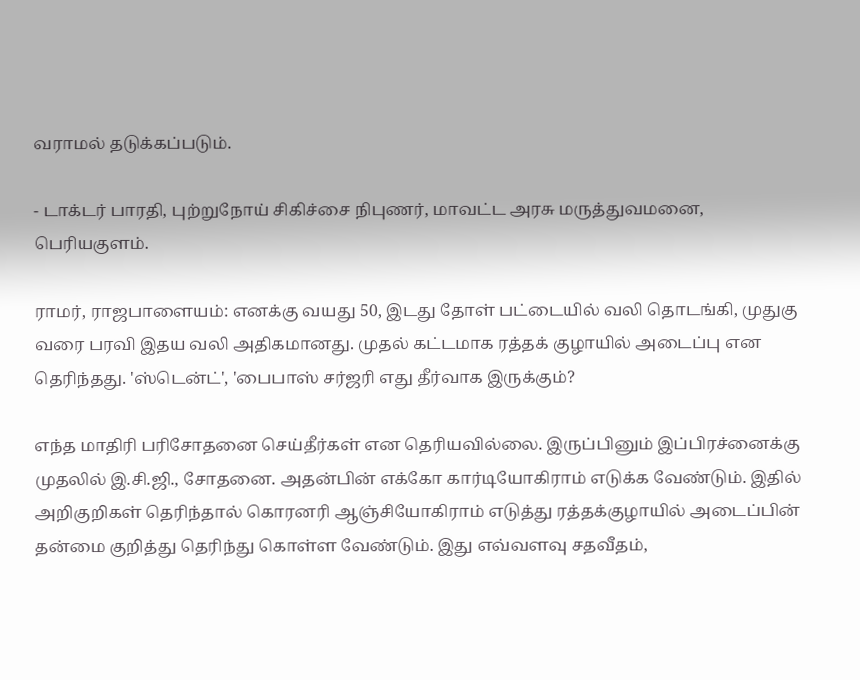வராமல் தடுக்கப்படும்.

- டாக்டர் பாரதி, புற்றுநோய் சிகிச்சை நிபுணர், மாவட்ட அரசு மருத்துவமனை, பெரியகுளம்.

ராமர், ராஜபாளையம்: எனக்கு வயது 50, இடது தோள் பட்டையில் வலி தொடங்கி, முதுகு வரை பரவி இதய வலி அதிகமானது. முதல் கட்டமாக ரத்தக் குழாயில் அடைப்பு என தெரிந்தது. 'ஸ்டென்ட்', 'பைபாஸ் சர்ஜரி எது தீர்வாக இருக்கும்?

எந்த மாதிரி பரிசோதனை செய்தீர்கள் என தெரியவில்லை. இருப்பினும் இப்பிரச்னைக்கு முதலில் இ.சி.ஜி., சோதனை. அதன்பின் எக்கோ கார்டியோகிராம் எடுக்க வேண்டும். இதில் அறிகுறிகள் தெரிந்தால் கொரனரி ஆஞ்சியோகிராம் எடுத்து ரத்தக்குழாயில் அடைப்பின் தன்மை குறித்து தெரிந்து கொள்ள வேண்டும். இது எவ்வளவு சதவீதம்,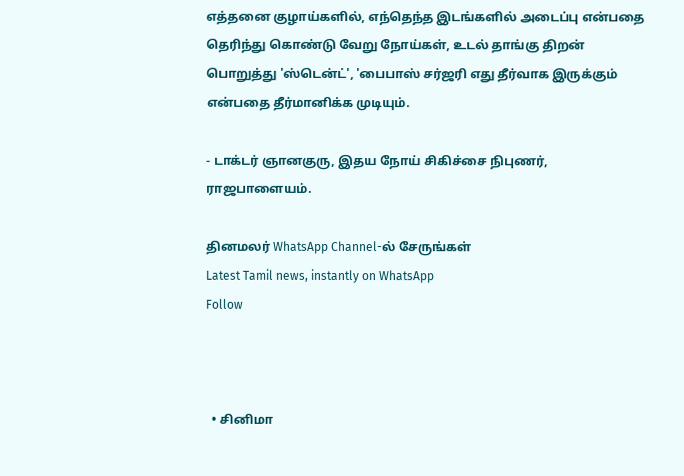எத்தனை குழாய்களில், எந்தெந்த இடங்களில் அடைப்பு என்பதை தெரிந்து கொண்டு வேறு நோய்கள், உடல் தாங்கு திறன் பொறுத்து 'ஸ்டென்ட்', 'பைபாஸ் சர்ஜரி எது தீர்வாக இருக்கும் என்பதை தீர்மானிக்க முடியும்.

- டாக்டர் ஞானகுரு, இதய நோய் சிகிச்சை நிபுணர், ராஜபாளையம்.

தினமலர் WhatsApp Channel-ல் சேருங்கள்
Latest Tamil news, instantly on WhatsApp
Follow



  • சினிமா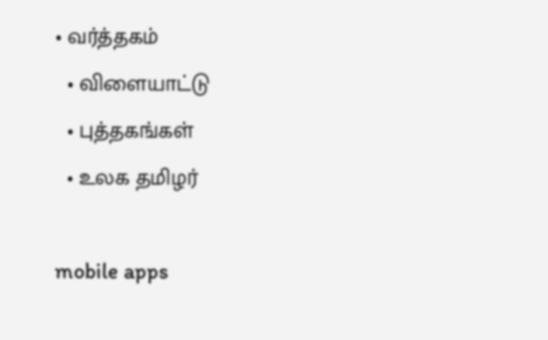• வர்த்தகம்
  • விளையாட்டு
  • புத்தகங்கள்
  • உலக தமிழர்

mobile apps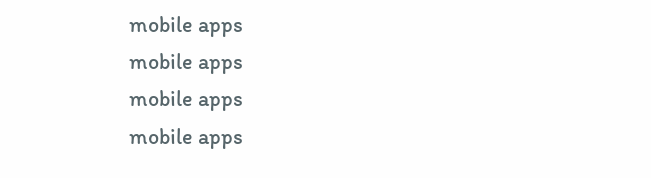mobile apps
mobile apps
mobile apps
mobile apps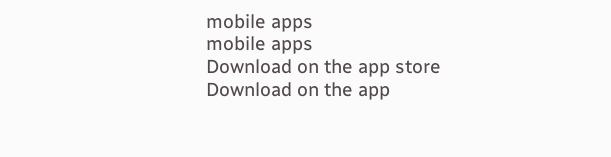mobile apps
mobile apps
Download on the app store
Download on the app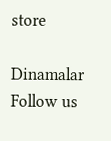store

Dinamalar
Follow us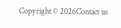Copyright © 2026Contact us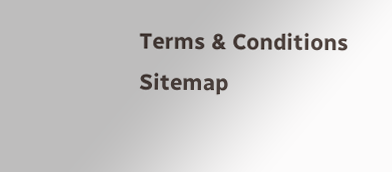Terms & Conditions
Sitemap